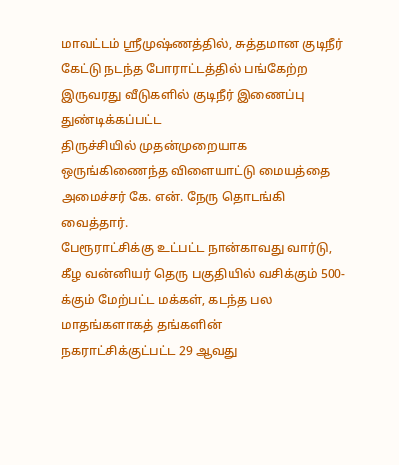மாவட்டம் ஸ்ரீமுஷ்ணத்தில், சுத்தமான குடிநீர் கேட்டு நடந்த போராட்டத்தில் பங்கேற்ற இருவரது வீடுகளில் குடிநீர் இணைப்பு துண்டிக்கப்பட்ட
திருச்சியில் முதன்முறையாக ஒருங்கிணைந்த விளையாட்டு மையத்தை அமைச்சர் கே. என். நேரு தொடங்கி வைத்தார்.
பேரூராட்சிக்கு உட்பட்ட நான்காவது வார்டு, கீழ வன்னியர் தெரு பகுதியில் வசிக்கும் 500-க்கும் மேற்பட்ட மக்கள், கடந்த பல மாதங்களாகத் தங்களின்
நகராட்சிக்குட்பட்ட 29 ஆவது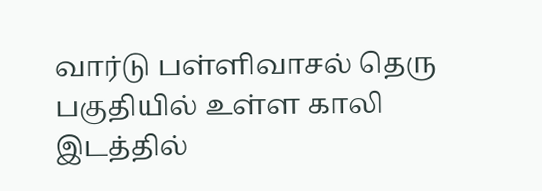வார்டு பள்ளிவாசல் தெரு பகுதியில் உள்ள காலி இடத்தில்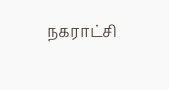நகராட்சி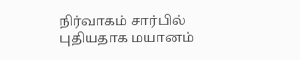நிர்வாகம் சார்பில் புதியதாக மயானம்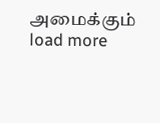அமைக்கும்
load more